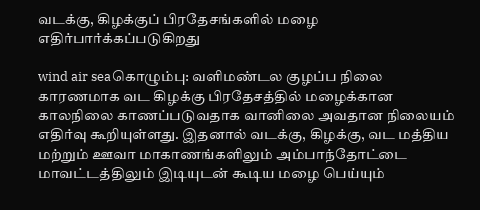வடக்கு, கிழக்குப் பிரதேசங்களில் மழை எதிர்பார்க்கப்படுகிறது

wind air seaகொழும்பு: வளிமண்டல குழப்ப நிலை காரணமாக வட கிழக்கு பிரதேசத்தில் மழைக்கான காலநிலை காணப்படுவதாக வானிலை அவதான நிலையம் எதிர்வு கூறியுள்ளது. இதனால் வடக்கு, கிழக்கு, வட மத்திய மற்றும் ஊவா மாகாணங்களிலும் அம்பாந்தோட்டை மாவட்டத்திலும் இடியுடன் கூடிய மழை பெய்யும்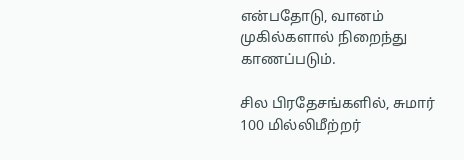என்பதோடு, வானம் முகில்களால் நிறைந்து காணப்படும்.

சில பிரதேசங்களில், சுமார் 100 மில்லிமீற்றர்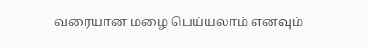வரையான மழை பெய்யலாம் எனவும்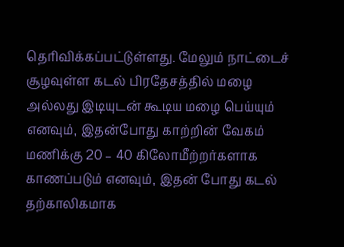தெரிவிக்கப்பட்டுள்ளது. மேலும் நாட்டைச் சூழவுள்ள கடல் பிரதேசத்தில் மழை அல்லது இடியுடன் கூடிய மழை பெய்யும் எனவும், இதன்போது காற்றின் வேகம் மணிக்கு 20 – 40 கிலோமீற்றர்களாக காணப்படும் எனவும், இதன் போது கடல் தற்காலிகமாக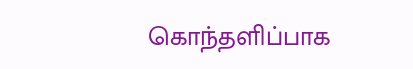கொந்தளிப்பாக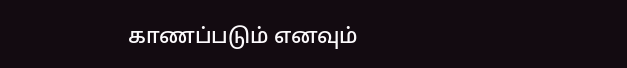காணப்படும் எனவும்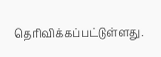தெரிவிக்கப்பட்டுள்ளது.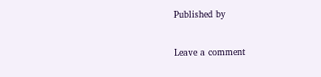Published by

Leave a comment